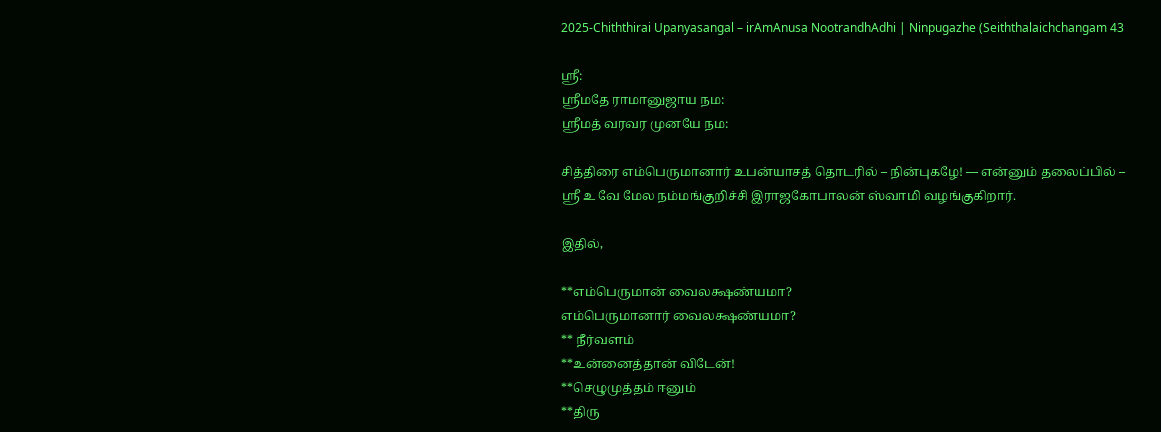2025-Chiththirai Upanyasangal – irAmAnusa NootrandhAdhi | Ninpugazhe (Seiththalaichchangam 43

ஸ்ரீ:
ஸ்ரீமதே ராமானுஜாய நம:
ஸ்ரீமத் வரவர முனயே நம:

சித்திரை எம்பெருமானார் உபன்யாசத் தொடரில் – நின்புகழே! — என்னும் தலைப்பில் –
ஸ்ரீ உ வே மேல நம்மங்குறிச்சி இராஜகோபாலன் ஸ்வாமி வழங்குகிறார்.

இதில்,

**எம்பெருமான் வைலக்ஷண்யமா?
எம்பெருமானார் வைலக்ஷண்யமா?
** நீர்வளம்
**உன்னைத்தான் விடேன்!
**செழுமுத்தம் ஈனும்
**திரு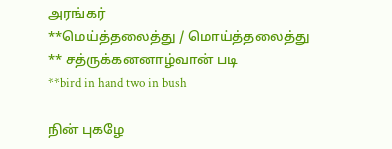அரங்கர்
**மெய்த்தலைத்து / மொய்த்தலைத்து
** சத்ருக்கனனாழ்வான் படி
**bird in hand two in bush

நின் புகழே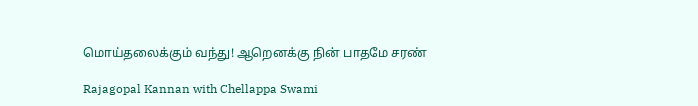மொய்தலைக்கும் வந்து! ஆறெனக்கு நின் பாதமே சரண்

Rajagopal Kannan with Chellappa Swami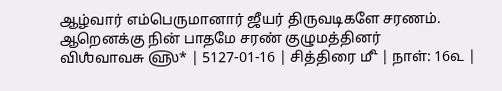ஆழ்வார் எம்பெருமானார் ஜீயர் திருவடிகளே சரணம்.
ஆறெனக்கு நின் பாதமே சரண் குழுமத்தினர்
விஶஂவாவசு ௵* | 5127-01-16 | சித்திரை ௴ | நாள்: 16௳ |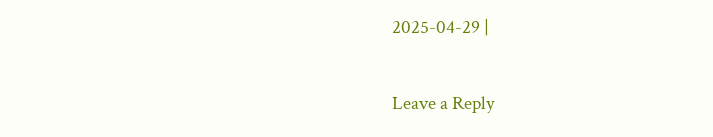2025-04-29 |

Leave a Reply